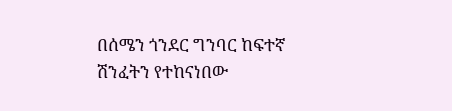በሰሜን ጎንደር ግንባር ከፍተኛ ሽንፈትን የተከናነበው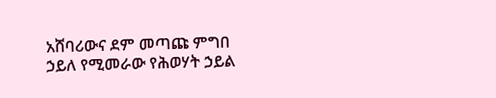አሸባሪውና ደም መጣጩ ምግበ ኃይለ የሚመራው የሕወሃት ኃይል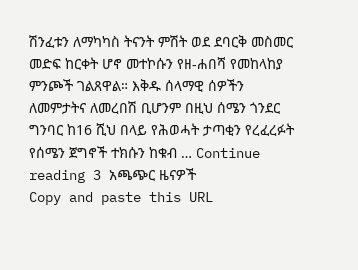ሽንፈቱን ለማካካስ ትናንት ምሽት ወደ ደባርቅ መስመር መድፍ ከርቀት ሆኖ መተኮሱን የዘ-ሐበሻ የመከላከያ ምንጮች ገልጸዋል። እቅዱ ሰላማዊ ሰዎችን ለመምታትና ለመረበሽ ቢሆንም በዚህ ሰሜን ጎንደር ግንባር ከ16 ሺህ በላይ የሕወሓት ታጣቂን የረፈረፉት የሰሜን ጀግኖች ተክሱን ከቁብ … Continue reading 3 አጫጭር ዜናዎች
Copy and paste this URL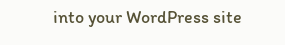into your WordPress site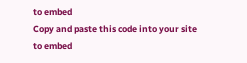to embed
Copy and paste this code into your site to embed